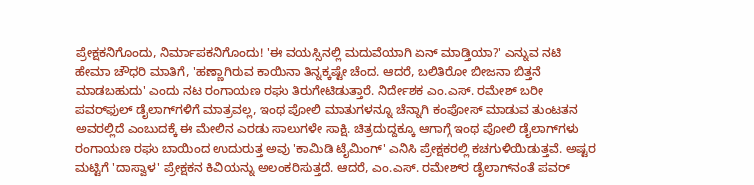ಪ್ರೇಕ್ಷಕನಿಗೊಂದು, ನಿರ್ಮಾಪಕನಿಗೊಂದು! 'ಈ ವಯಸ್ಸಿನಲ್ಲಿ ಮದುವೆಯಾಗಿ ಏನ್ ಮಾಡ್ತಿಯಾ?' ಎನ್ನುವ ನಟಿ ಹೇಮಾ ಚೌಧರಿ ಮಾತಿಗೆ, 'ಹಣ್ಣಾಗಿರುವ ಕಾಯಿನಾ ತಿನ್ನಕ್ಕಷ್ಟೇ ಚೆಂದ. ಆದರೆ, ಬಲಿತಿರೋ ಬೀಜನಾ ಬಿತ್ತನೆ ಮಾಡಬಹುದು' ಎಂದು ನಟ ರಂಗಾಯಣ ರಘು ತಿರುಗೇಟಿಡುತ್ತಾರೆ. ನಿರ್ದೇಶಕ ಎಂ.ಎಸ್. ರಮೇಶ್ ಬರೀ ಪವರ್‌ಫುಲ್ ಡೈಲಾಗ್‌ಗಳಿಗೆ ಮಾತ್ರವಲ್ಲ, ಇಂಥ ಪೋಲಿ ಮಾತುಗಳನ್ನೂ ಚೆನ್ನಾಗಿ ಕಂಪೋಸ್ ಮಾಡುವ ತುಂಟತನ ಅವರಲ್ಲಿದೆ ಎಂಬುದಕ್ಕೆ ಈ ಮೇಲಿನ ಎರಡು ಸಾಲುಗಳೇ ಸಾಕ್ಷಿ. ಚಿತ್ರದುದ್ದಕ್ಕೂ ಆಗಾಗ್ಗೆ ಇಂಥ ಪೋಲಿ ಡೈಲಾಗ್‌ಗಳು ರಂಗಾಯಣ ರಘು ಬಾಯಿಂದ ಉದುರುತ್ತ ಅವು 'ಕಾಮಿಡಿ ಟೈಮಿಂಗ್‌' ಎನಿಸಿ ಪ್ರೇಕ್ಷಕರಲ್ಲಿ ಕಚಗುಳಿಯಿಡುತ್ತವೆ. ಅಷ್ಟರ ಮಟ್ಟಿಗೆ 'ದಾಸ್ವಾಳ' ಪ್ರೇಕ್ಷಕನ ಕಿವಿಯನ್ನು ಅಲಂಕರಿಸುತ್ತದೆ. ಆದರೆ, ಎಂ.ಎಸ್. ರಮೇಶ್‌ರ ಡೈಲಾಗ್‌ನಂತೆ ಪವರ್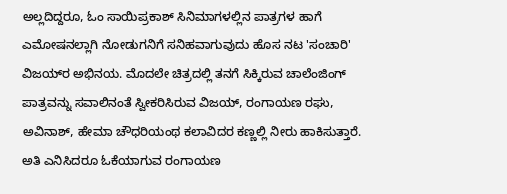ಅಲ್ಲದಿದ್ದರೂ, ಓಂ ಸಾಯಿಪ್ರಕಾಶ್ ಸಿನಿಮಾಗಳಲ್ಲಿನ ಪಾತ್ರಗಳ ಹಾಗೆ ಎಮೋಷನಲ್ಲಾಗಿ ನೋಡುಗನಿಗೆ ಸನಿಹವಾಗುವುದು ಹೊಸ ನಟ 'ಸಂಚಾರಿ' ವಿಜಯ್‌ರ ಅಭಿನಯ. ಮೊದಲೇ ಚಿತ್ರದಲ್ಲಿ ತನಗೆ ಸಿಕ್ಕಿರುವ ಚಾಲೆಂಜಿಂಗ್ ಪಾತ್ರವನ್ನು ಸವಾಲಿನಂತೆ ಸ್ವೀಕರಿಸಿರುವ ವಿಜಯ್, ರಂಗಾಯಣ ರಘು, ಅವಿನಾಶ್, ಹೇಮಾ ಚೌಧರಿಯಂಥ ಕಲಾವಿದರ ಕಣ್ಣಲ್ಲಿ ನೀರು ಹಾಕಿಸುತ್ತಾರೆ. ಅತಿ ಎನಿಸಿದರೂ ಓಕೆಯಾಗುವ ರಂಗಾಯಣ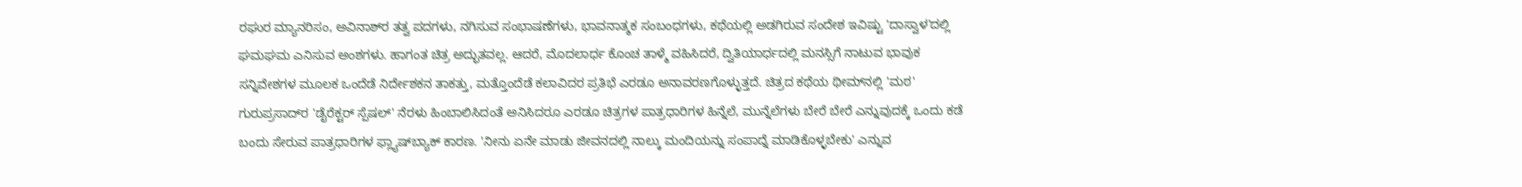ರಘುರ ಮ್ಯಾನರಿಸಂ, ಅವಿನಾಶ್‌ರ ತತ್ವ ಪದಗಳು, ನಗಿಸುವ ಸಂಭಾಷಣೆಗಳು, ಭಾವನಾತ್ಮಕ ಸಂಬಂಧಗಳು, ಕಥೆಯಲ್ಲಿ ಅಡಗಿರುವ ಸಂದೇಶ ಇವಿಷ್ಟು 'ದಾಸ್ವಾಳ'ದಲ್ಲಿ ಘಮಘಮ ಎನಿಸುವ ಅಂಶಗಳು. ಹಾಗಂತ ಚಿತ್ರ ಅದ್ಭುತವಲ್ಲ. ಆದರೆ, ಮೊದಲಾರ್ಧ ಕೊಂಚ ತಾಳ್ಮೆ ವಹಿಸಿದರೆ, ದ್ವಿತಿಯಾರ್ಧದಲ್ಲಿ ಮನಸ್ಸಿಗೆ ನಾಟುವ ಭಾವುಕ ಸನ್ನಿವೇಶಗಳ ಮೂಲಕ ಒಂದೆಡೆ ನಿರ್ದೇಶಕನ ತಾಕತ್ತು, ಮತ್ತೊಂದೆಡೆ ಕಲಾವಿದರ ಪ್ರತಿಭೆ ಎರಡೂ ಅನಾವರಣಗೊಳ್ಳುತ್ತದೆ. ಚಿತ್ರದ ಕಥೆಯ ಥೀಮ್‌ನಲ್ಲಿ 'ಮಠ' ಗುರುಪ್ರಸಾದ್‌ರ 'ಡೈರೆಕ್ಟರ್ ಸ್ಪೆಷಲ್‌' ನೆರಳು ಹಿಂಬಾಲಿಸಿದಂತೆ ಅನಿಸಿದರೂ ಎರಡೂ ಚಿತ್ರಗಳ ಪಾತ್ರಧಾರಿಗಳ ಹಿನ್ನೆಲೆ, ಮುನ್ನೆಲೆಗಳು ಬೇರೆ ಬೇರೆ ಎನ್ನುವುದಕ್ಕೆ ಒಂದು ಕಡೆ ಬಂದು ಸೇರುವ ಪಾತ್ರಧಾರಿಗಳ ಫ್ಲ್ಯಾಷ್‌ಬ್ಯಾಕ್ ಕಾರಣ. 'ನೀನು ಏನೇ ಮಾಡು ಜೀವನದಲ್ಲಿ ನಾಲ್ಕು ಮಂದಿಯನ್ನು ಸಂಪಾದ್ನೆ ಮಾಡಿಕೊಳ್ಳಬೇಕು' ಎನ್ನುವ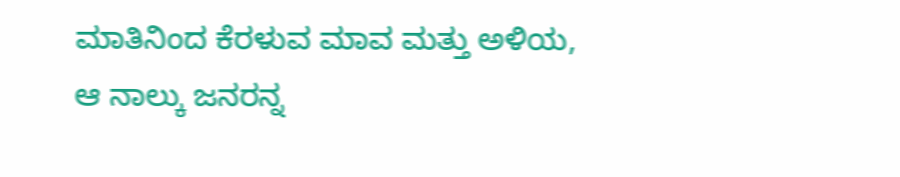ಮಾತಿನಿಂದ ಕೆರಳುವ ಮಾವ ಮತ್ತು ಅಳಿಯ, ಆ ನಾಲ್ಕು ಜನರನ್ನ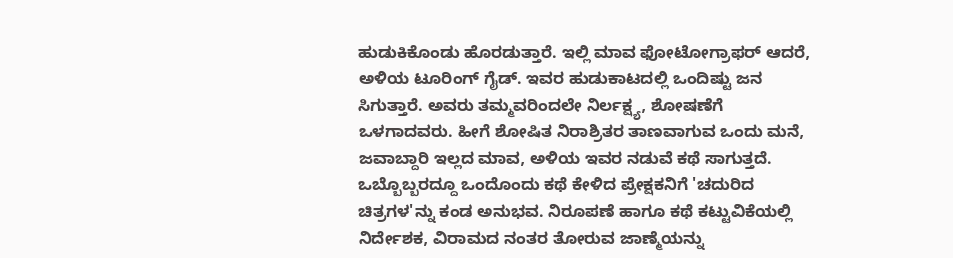ಹುಡುಕಿಕೊಂಡು ಹೊರಡುತ್ತಾರೆ. ಇಲ್ಲಿ ಮಾವ ಫೋಟೋಗ್ರಾಫರ್ ಆದರೆ, ಅಳಿಯ ಟೂರಿಂಗ್ ಗೈಡ್. ಇವರ ಹುಡುಕಾಟದಲ್ಲಿ ಒಂದಿಷ್ಟು ಜನ ಸಿಗುತ್ತಾರೆ. ಅವರು ತಮ್ಮವರಿಂದಲೇ ನಿರ್ಲಕ್ಷ್ಯ, ಶೋಷಣೆಗೆ ಒಳಗಾದವರು. ಹೀಗೆ ಶೋಷಿತ ನಿರಾಶ್ರಿತರ ತಾಣವಾಗುವ ಒಂದು ಮನೆ, ಜವಾಬ್ದಾರಿ ಇಲ್ಲದ ಮಾವ, ಅಳಿಯ ಇವರ ನಡುವೆ ಕಥೆ ಸಾಗುತ್ತದೆ. ಒಬ್ಬೊಬ್ಬರದ್ದೂ ಒಂದೊಂದು ಕಥೆ ಕೇಳಿದ ಪ್ರೇಕ್ಷಕನಿಗೆ 'ಚದುರಿದ ಚಿತ್ರಗಳ'ನ್ನು ಕಂಡ ಅನುಭವ. ನಿರೂಪಣೆ ಹಾಗೂ ಕಥೆ ಕಟ್ಟುವಿಕೆಯಲ್ಲಿ ನಿರ್ದೇಶಕ, ವಿರಾಮದ ನಂತರ ತೋರುವ ಜಾಣ್ಮೆಯನ್ನು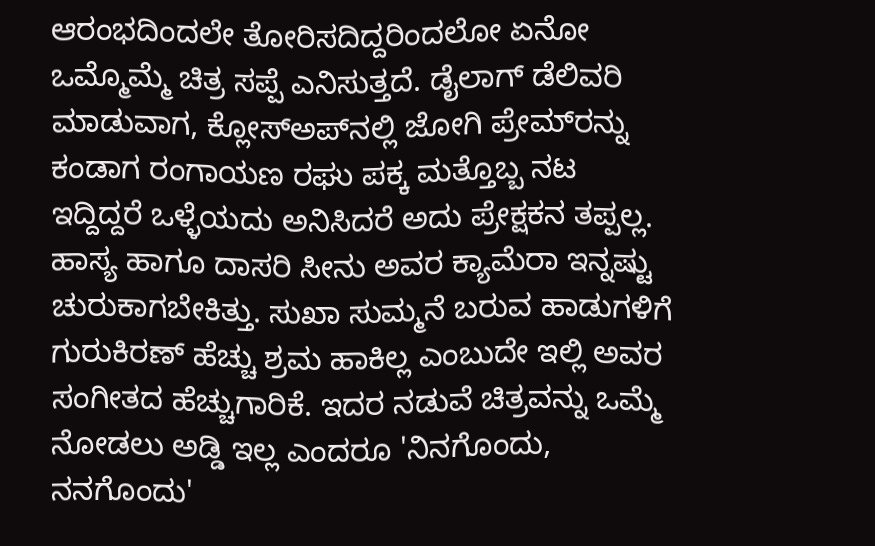ಆರಂಭದಿಂದಲೇ ತೋರಿಸದಿದ್ದರಿಂದಲೋ ಏನೋ ಒಮ್ಮೊಮ್ಮೆ ಚಿತ್ರ ಸಪ್ಪೆ ಎನಿಸುತ್ತದೆ. ಡೈಲಾಗ್ ಡೆಲಿವರಿ ಮಾಡುವಾಗ, ಕ್ಲೋಸ್‌ಅಪ್‌ನಲ್ಲಿ ಜೋಗಿ ಪ್ರೇಮ್‌ರನ್ನು ಕಂಡಾಗ ರಂಗಾಯಣ ರಘು ಪಕ್ಕ ಮತ್ತೊಬ್ಬ ನಟ ಇದ್ದಿದ್ದರೆ ಒಳ್ಳೆಯದು ಅನಿಸಿದರೆ ಅದು ಪ್ರೇಕ್ಷಕನ ತಪ್ಪಲ್ಲ. ಹಾಸ್ಯ ಹಾಗೂ ದಾಸರಿ ಸೀನು ಅವರ ಕ್ಯಾಮೆರಾ ಇನ್ನಷ್ಟು ಚುರುಕಾಗಬೇಕಿತ್ತು. ಸುಖಾ ಸುಮ್ಮನೆ ಬರುವ ಹಾಡುಗಳಿಗೆ ಗುರುಕಿರಣ್ ಹೆಚ್ಚು ಶ್ರಮ ಹಾಕಿಲ್ಲ ಎಂಬುದೇ ಇಲ್ಲಿ ಅವರ ಸಂಗೀತದ ಹೆಚ್ಚುಗಾರಿಕೆ. ಇದರ ನಡುವೆ ಚಿತ್ರವನ್ನು ಒಮ್ಮೆ ನೋಡಲು ಅಡ್ಡಿ ಇಲ್ಲ ಎಂದರೂ 'ನಿನಗೊಂದು, ನನಗೊಂದು'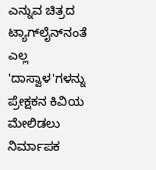ಎನ್ನುವ ಚಿತ್ರದ ಟ್ಯಾಗ್‌ಲೈನ್‌ನಂತೆ ಎಲ್ಲ 'ದಾಸ್ವಾಳ'ಗಳನ್ನು ಪ್ರೇಕ್ಷಕನ ಕಿವಿಯ ಮೇಲಿಡಲು ನಿರ್ಮಾಪಕ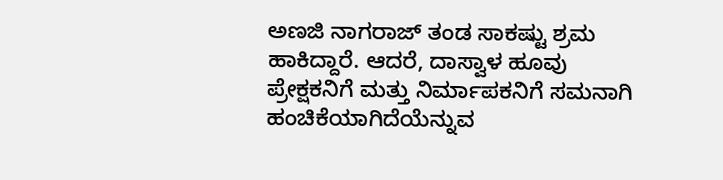ಅಣಜಿ ನಾಗರಾಜ್ ತಂಡ ಸಾಕಷ್ಟು ಶ್ರಮ ಹಾಕಿದ್ದಾರೆ. ಆದರೆ, ದಾಸ್ವಾಳ ಹೂವು ಪ್ರೇಕ್ಷಕನಿಗೆ ಮತ್ತು ನಿರ್ಮಾಪಕನಿಗೆ ಸಮನಾಗಿ ಹಂಚಿಕೆಯಾಗಿದೆಯೆನ್ನುವ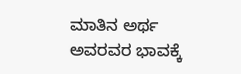ಮಾತಿನ ಅರ್ಥ ಅವರವರ ಭಾವಕ್ಕೆ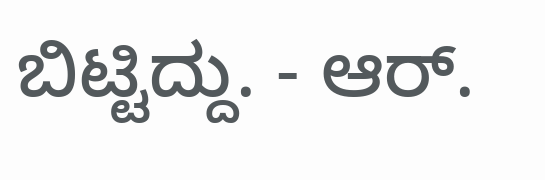ಬಿಟ್ಟಿದ್ದು. - ಆರ್.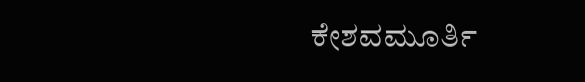ಕೇಶವಮೂರ್ತಿ